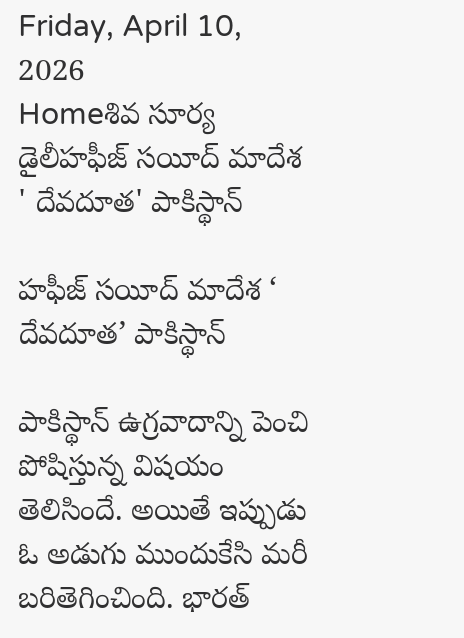Friday, April 10, 2026
Homeశివ సూర్య డైలీహఫీజ్ సయీద్‌ మాదేశ ' దేవదూత' పాకిస్థాన్

హఫీజ్ సయీద్‌ మాదేశ ‘ దేవదూత’ పాకిస్థాన్

పాకిస్థాన్ ఉగ్రవాదాన్ని పెంచి పోషిస్తున్న విషయం తెలిసిందే. అయితే ఇప్పుడు ఓ అడుగు ముందుకేసి మరీ బరితెగించింది. భారత్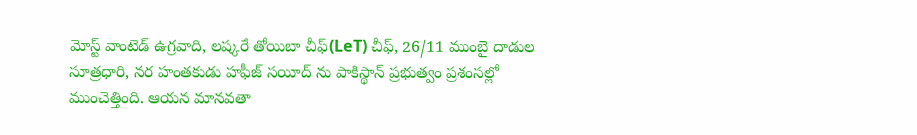మోస్ట్ వాంటెడ్ ఉగ్రవాది, లష్కరే తోయిబా చీఫ్(LeT) చీఫ్, 26/11 ముంబై దాడుల సూత్రధారి, నర హంతకుడు హఫీజ్ సయీద్ ను పాకిస్థాన్ ప్రభుత్వం ప్రశంసల్లో ముంచెత్తింది. ఆయన మానవతా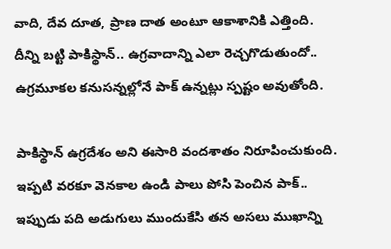వాది, దేవ దూత, ప్రాణ దాత అంటూ ఆకాశానికి ఎత్తింది. దీన్ని బట్టి పాకిస్థాన్.. ఉగ్రవాదాన్ని ఎలా రెచ్చగొడుతుందో.. ఉగ్రమూకల కనుసన్నల్లోనే పాక్ ఉన్నట్లు స్పష్టం అవుతోంది.

పాకిస్థాన్ ఉగ్రదేశం అని ఈసారి వందశాతం నిరూపించుకుంది. ఇప్పటి వరకూ వెనకాల ఉండి పాలు పోసి పెంచిన పాక్.. ఇప్పుడు పది అడుగులు ముందుకేసి తన అసలు ముఖాన్ని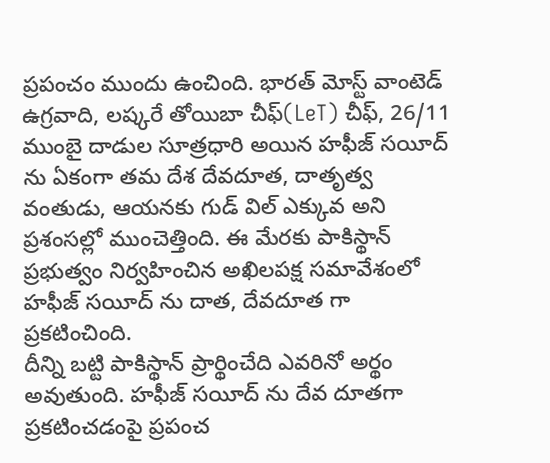ప్రపంచం ముందు ఉంచింది. భారత్ మోస్ట్ వాంటెడ్ ఉగ్రవాది, లష్కరే తోయిబా చీఫ్(LeT) చీఫ్, 26/11 ముంబై దాడుల సూత్రధారి అయిన హఫీజ్ సయీద్ ను ఏకంగా తమ దేశ దేవదూత, దాతృత్వ వంతుడు, ఆయనకు గుడ్ విల్ ఎక్కువ అని ప్రశంసల్లో ముంచెత్తింది. ఈ మేరకు పాకిస్థాన్ ప్రభుత్వం నిర్వహించిన అఖిలపక్ష సమావేశంలో హఫీజ్ సయీద్ ను దాత, దేవదూత గా ప్రకటించింది.
దీన్ని బట్టి పాకిస్థాన్ ప్రార్థించేది ఎవరినో అర్థం అవుతుంది. హఫీజ్ సయీద్ ను దేవ దూతగా ప్రకటించడంపై ప్రపంచ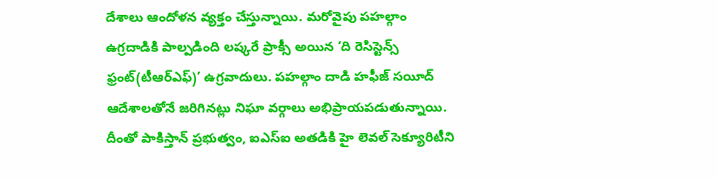దేశాలు ఆందోళన వ్యక్తం చేస్తున్నాయి. మరోవైపు పహల్గాం ఉగ్రదాడికి పాల్పడింది లష్కరే ప్రాక్సీ అయిన ‘ది రెసిస్టెన్స్ ఫ్రంట్(టీఆర్ఎఫ్)’ ఉగ్రవాదులు. పహల్గాం దాడి హఫీజ్ సయీద్ ఆదేశాలతోనే జరిగినట్లు నిఘా వర్గాలు అభిప్రాయపడుతున్నాయి. దీంతో పాకిస్తాన్ ప్రభుత్వం, ఐఎస్ఐ అతడికి హై లెవల్ సెక్యూరిటీని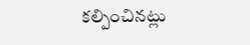కల్పించినట్లు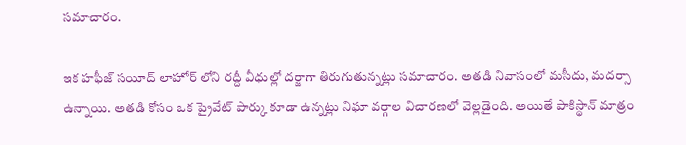సమాచారం.

ఇక హఫీజ్ సయీద్ లాహోర్ లోని రద్దీ వీధుల్లో దర్జాగా తిరుగుతున్నట్లు సమాచారం. అతడి నివాసంలో మసీదు, మదర్సా ఉన్నాయి. అతడి కోసం ఒక ప్రైవేట్ పార్కు కూడా ఉన్నట్లు నిఘా వర్గాల విచారణలో వెల్లడైంది. అయితే పాకిస్థాన్ మాత్రం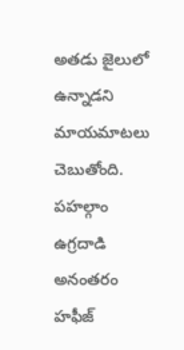అతడు జైలులో ఉన్నాడని మాయమాటలు చెబుతోంది. పహల్గాం ఉగ్రదాడి అనంతరం హఫీజ్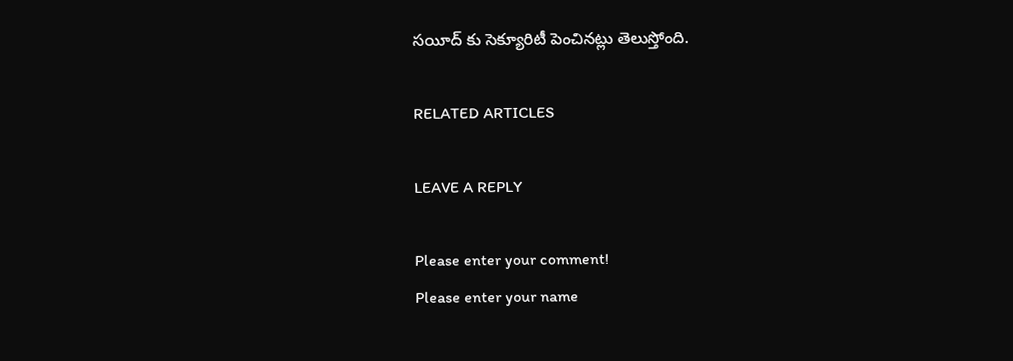సయీద్ కు సెక్యూరిటీ పెంచినట్లు తెలుస్తోంది.

RELATED ARTICLES

LEAVE A REPLY

Please enter your comment!
Please enter your name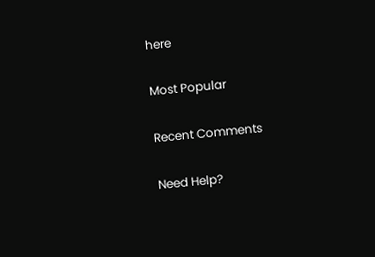here

Most Popular

Recent Comments

Need Help?